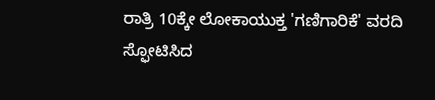ರಾತ್ರಿ 10ಕ್ಕೇ ಲೋಕಾಯುಕ್ತ 'ಗಣಿಗಾರಿಕೆ' ವರದಿ ಸ್ಫೋಟಿಸಿದ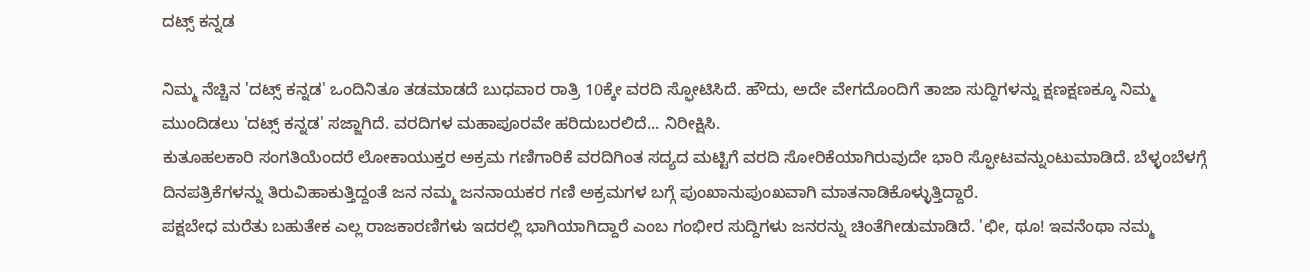ದಟ್ಸ್ ಕನ್ನಡ

ನಿಮ್ಮ ನೆಚ್ಚಿನ 'ದಟ್ಸ್ ಕನ್ನಡ' ಒಂದಿನಿತೂ ತಡಮಾಡದೆ ಬುಧವಾರ ರಾತ್ರಿ 10ಕ್ಕೇ ವರದಿ ಸ್ಫೋಟಿಸಿದೆ. ಹೌದು, ಅದೇ ವೇಗದೊಂದಿಗೆ ತಾಜಾ ಸುದ್ದಿಗಳನ್ನು ಕ್ಷಣಕ್ಷಣಕ್ಕೂ ನಿಮ್ಮ ಮುಂದಿಡಲು 'ದಟ್ಸ್ ಕನ್ನಡ' ಸಜ್ಜಾಗಿದೆ. ವರದಿಗಳ ಮಹಾಪೂರವೇ ಹರಿದುಬರಲಿದೆ... ನಿರೀಕ್ಷಿಸಿ.
ಕುತೂಹಲಕಾರಿ ಸಂಗತಿಯೆಂದರೆ ಲೋಕಾಯುಕ್ತರ ಅಕ್ರಮ ಗಣಿಗಾರಿಕೆ ವರದಿಗಿಂತ ಸದ್ಯದ ಮಟ್ಟಿಗೆ ವರದಿ ಸೋರಿಕೆಯಾಗಿರುವುದೇ ಭಾರಿ ಸ್ಫೋಟವನ್ನುಂಟುಮಾಡಿದೆ. ಬೆಳ್ಳಂಬೆಳಗ್ಗೆ ದಿನಪತ್ರಿಕೆಗಳನ್ನು ತಿರುವಿಹಾಕುತ್ತಿದ್ದಂತೆ ಜನ ನಮ್ಮ ಜನನಾಯಕರ ಗಣಿ ಅಕ್ರಮಗಳ ಬಗ್ಗೆ ಪುಂಖಾನುಪುಂಖವಾಗಿ ಮಾತನಾಡಿಕೊಳ್ಳುತ್ತಿದ್ದಾರೆ.
ಪಕ್ಷಬೇಧ ಮರೆತು ಬಹುತೇಕ ಎಲ್ಲ ರಾಜಕಾರಣಿಗಳು ಇದರಲ್ಲಿ ಭಾಗಿಯಾಗಿದ್ದಾರೆ ಎಂಬ ಗಂಭೀರ ಸುದ್ದಿಗಳು ಜನರನ್ನು ಚಿಂತೆಗೀಡುಮಾಡಿದೆ. 'ಛೀ, ಥೂ! ಇವನೆಂಥಾ ನಮ್ಮ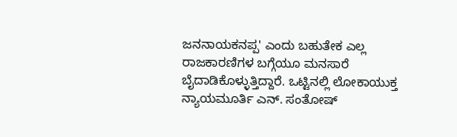ಜನನಾಯಕನಪ್ಪ' ಎಂದು ಬಹುತೇಕ ಎಲ್ಲ ರಾಜಕಾರಣಿಗಳ ಬಗ್ಗೆಯೂ ಮನಸಾರೆ ಬೈದಾಡಿಕೊಳ್ಳುತ್ತಿದ್ದಾರೆ. ಒಟ್ಟಿನಲ್ಲಿ ಲೋಕಾಯುಕ್ತ ನ್ಯಾಯಮೂರ್ತಿ ಎನ್. ಸಂತೋಷ್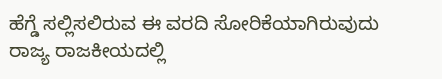ಹೆಗ್ಡೆ ಸಲ್ಲಿಸಲಿರುವ ಈ ವರದಿ ಸೋರಿಕೆಯಾಗಿರುವುದು ರಾಜ್ಯ ರಾಜಕೀಯದಲ್ಲಿ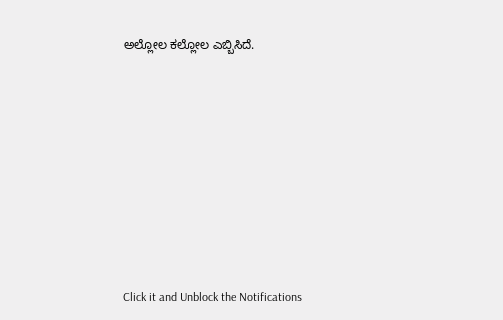ಅಲ್ಲೋಲ ಕಲ್ಲೋಲ ಎಬ್ಬಿಸಿದೆ.












Click it and Unblock the Notifications